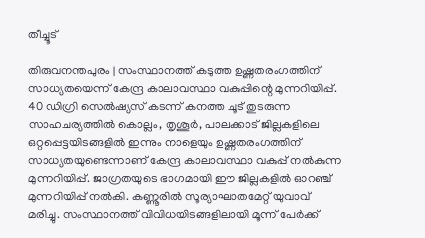തീച്ചൂട്

തിരുവനന്തപുരം | സംസ്ഥാനത്ത് കടുത്ത ഉഷ്ണതരംഗത്തിന് സാധ്യതയെന്ന് കേന്ദ്ര കാലാവസ്ഥാ വകുപ്പിന്റെ മുന്നറിയിപ്പ്. 40 ഡിഗ്രി സെല്‍ഷ്യസ് കടന്ന് കനത്ത ചൂട് തുടരുന്ന സാഹചര്യത്തില്‍ കൊല്ലം, തൃശൂര്‍, പാലക്കാട് ജില്ലകളിലെ ഒറ്റപ്പെട്ടയിടങ്ങളില്‍ ഇന്നും നാളെയും ഉഷ്ണതരംഗത്തിന് സാധ്യതയുണ്ടെന്നാണ് കേന്ദ്ര കാലാവസ്ഥാ വകുപ്പ് നല്‍കുന്ന മുന്നറിയിപ്പ്. ജാഗ്രതയുടെ ഭാഗമായി ഈ ജില്ലകളില്‍ ഓറഞ്ച് മുന്നറിയിപ്പ് നല്‍കി. കണ്ണൂരില്‍ സൂര്യാഘാതമേറ്റ് യുവാവ് മരിച്ചു. സംസ്ഥാനത്ത് വിവിധയിടങ്ങളിലായി മൂന്ന് പേര്‍ക്ക്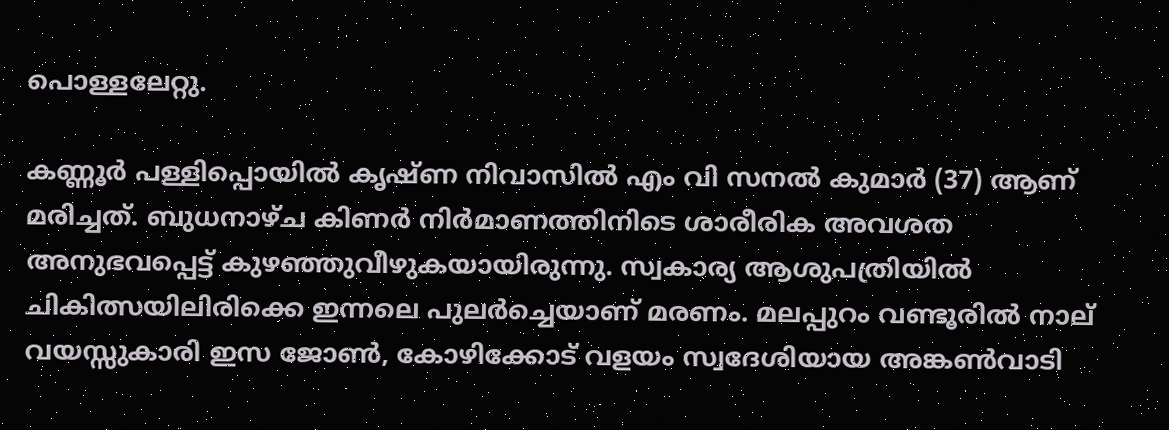പൊള്ളലേറ്റു.

കണ്ണൂര്‍ പള്ളിപ്പൊയില്‍ കൃഷ്ണ നിവാസില്‍ എം വി സനല്‍ കുമാര്‍ (37) ആണ് മരിച്ചത്. ബുധനാഴ്ച കിണര്‍ നിര്‍മാണത്തിനിടെ ശാരീരിക അവശത അനുഭവപ്പെട്ട് കുഴഞ്ഞുവീഴുകയായിരുന്നു. സ്വകാര്യ ആശുപത്രിയില്‍ ചികിത്സയിലിരിക്കെ ഇന്നലെ പുലര്‍ച്ചെയാണ് മരണം. മലപ്പുറം വണ്ടൂരില്‍ നാല് വയസ്സുകാരി ഇസ ജോണ്‍, കോഴിക്കോട് വളയം സ്വദേശിയായ അങ്കണ്‍വാടി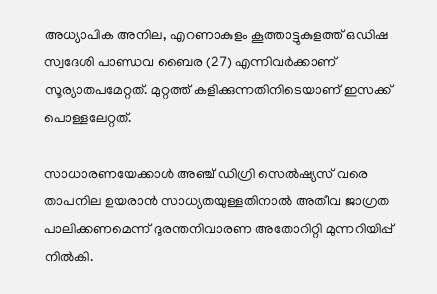അധ്യാപിക അനില, എറണാകുളം കൂത്താട്ടുകുളത്ത് ഒഡിഷ സ്വദേശി പാണ്ഡവ ബൈര (27) എന്നിവര്‍ക്കാണ് സൂര്യാതപമേറ്റത്. മുറ്റത്ത് കളിക്കുന്നതിനിടെയാണ് ഇസക്ക് പൊള്ളലേറ്റത്.

സാധാരണയേക്കാള്‍ അഞ്ച് ഡിഗ്രി സെല്‍ഷ്യസ് വരെ താപനില ഉയരാന്‍ സാധ്യതയുള്ളതിനാല്‍ അതീവ ജാഗ്രത പാലിക്കണമെന്ന് ദുരന്തനിവാരണ അതോറിറ്റി മുന്നറിയിപ്പ് നില്‍കി.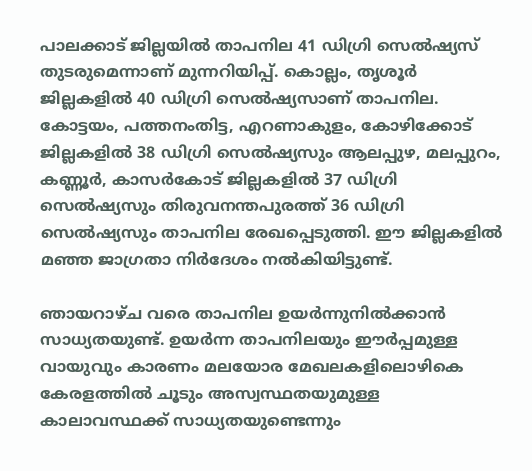പാലക്കാട് ജില്ലയില്‍ താപനില 41 ഡിഗ്രി സെല്‍ഷ്യസ് തുടരുമെന്നാണ് മുന്നറിയിപ്പ്. കൊല്ലം, തൃശൂര്‍ ജില്ലകളില്‍ 40 ഡിഗ്രി സെല്‍ഷ്യസാണ് താപനില. കോട്ടയം, പത്തനംതിട്ട, എറണാകുളം, കോഴിക്കോട് ജില്ലകളില്‍ 38 ഡിഗ്രി സെല്‍ഷ്യസും ആലപ്പുഴ, മലപ്പുറം, കണ്ണൂര്‍, കാസര്‍കോട് ജില്ലകളില്‍ 37 ഡിഗ്രി സെല്‍ഷ്യസും തിരുവനന്തപുരത്ത് 36 ഡിഗ്രി സെല്‍ഷ്യസും താപനില രേഖപ്പെടുത്തി. ഈ ജില്ലകളില്‍ മഞ്ഞ ജാഗ്രതാ നിര്‍ദേശം നല്‍കിയിട്ടുണ്ട്.

ഞായറാഴ്ച വരെ താപനില ഉയര്‍ന്നുനില്‍ക്കാന്‍ സാധ്യതയുണ്ട്. ഉയര്‍ന്ന താപനിലയും ഈര്‍പ്പമുള്ള വായുവും കാരണം മലയോര മേഖലകളിലൊഴികെ കേരളത്തില്‍ ചൂടും അസ്വസ്ഥതയുമുള്ള കാലാവസ്ഥക്ക് സാധ്യതയുണ്ടെന്നും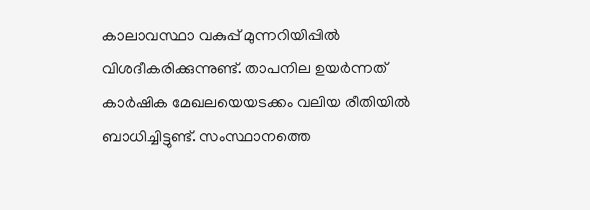കാലാവസ്ഥാ വകുപ്പ് മുന്നറിയിപ്പില്‍ വിശദീകരിക്കുന്നുണ്ട്. താപനില ഉയര്‍ന്നത് കാര്‍ഷിക മേഖലയെയടക്കം വലിയ രീതിയില്‍ ബാധിച്ചിട്ടുണ്ട്. സംസ്ഥാനത്തെ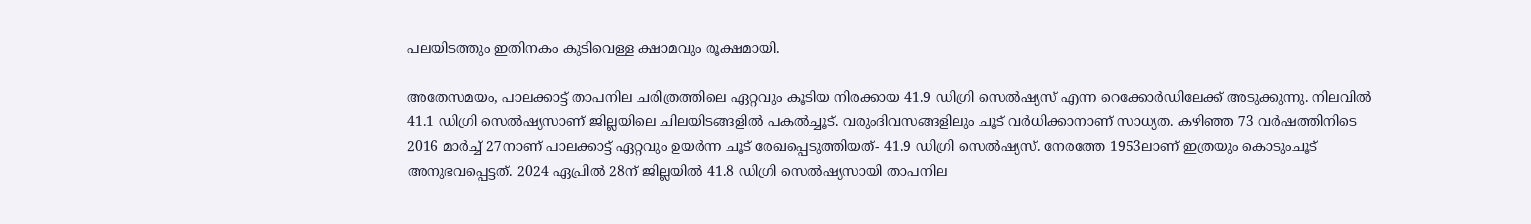പലയിടത്തും ഇതിനകം കുടിവെള്ള ക്ഷാമവും രൂക്ഷമായി.

അതേസമയം, പാലക്കാട്ട് താപനില ചരിത്രത്തിലെ ഏറ്റവും കൂടിയ നിരക്കായ 41.9 ഡിഗ്രി സെല്‍ഷ്യസ് എന്ന റെക്കോര്‍ഡിലേക്ക് അടുക്കുന്നു. നിലവില്‍ 41.1 ഡിഗ്രി സെല്‍ഷ്യസാണ് ജില്ലയിലെ ചിലയിടങ്ങളില്‍ പകല്‍ച്ചൂട്. വരുംദിവസങ്ങളിലും ചൂട് വര്‍ധിക്കാനാണ് സാധ്യത. കഴിഞ്ഞ 73 വര്‍ഷത്തിനിടെ 2016 മാര്‍ച്ച് 27നാണ് പാലക്കാട്ട് ഏറ്റവും ഉയര്‍ന്ന ചൂട് രേഖപ്പെടുത്തിയത്- 41.9 ഡിഗ്രി സെല്‍ഷ്യസ്. നേരത്തേ 1953ലാണ് ഇത്രയും കൊടുംചൂട് അനുഭവപ്പെട്ടത്. 2024 ഏപ്രില്‍ 28ന് ജില്ലയില്‍ 41.8 ഡിഗ്രി സെല്‍ഷ്യസായി താപനില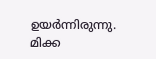ഉയര്‍ന്നിരുന്നു. മിക്ക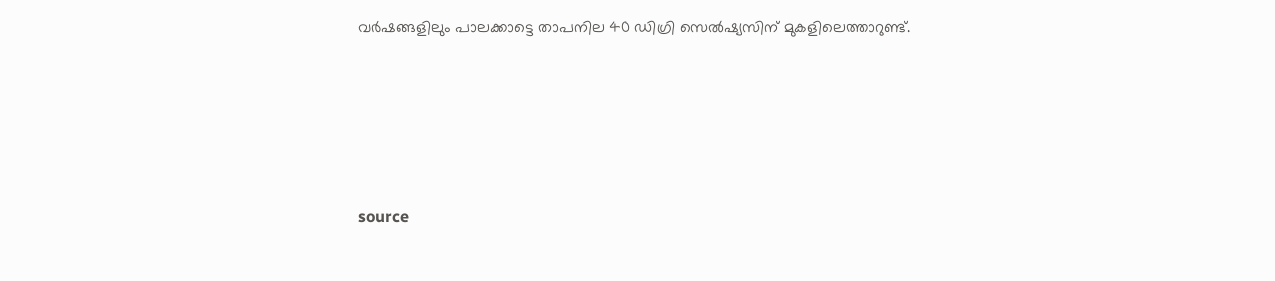വര്‍ഷങ്ങളിലും പാലക്കാട്ടെ താപനില 40 ഡിഗ്രി സെല്‍ഷ്യസിന് മുകളിലെത്താറുണ്ട്.





source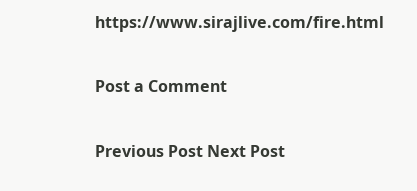https://www.sirajlive.com/fire.html

Post a Comment

Previous Post Next Post